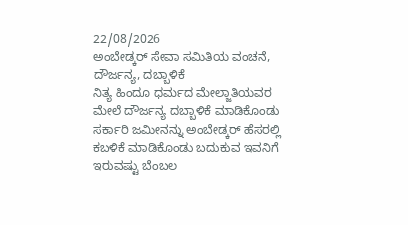22/08/2026
ಅಂಬೇಡ್ಕರ್ ಸೇವಾ ಸಮಿತಿಯ ವಂಚನೆ, ದೌರ್ಜನ್ಯ, ದಬ್ಬಾಳಿಕೆ
ನಿತ್ಯ ಹಿಂದೂ ಧರ್ಮದ ಮೇಲ್ಜಾತಿಯವರ ಮೇಲೆ ದೌರ್ಜನ್ಯ ದಬ್ಬಾಳಿಕೆ ಮಾಡಿಕೊಂಡು ಸರ್ಕಾರಿ ಜಮೀನನ್ನು ಅಂಬೇಡ್ಕರ್ ಹೆಸರಲ್ಲಿ ಕಬಳಿಕೆ ಮಾಡಿಕೊಂಡು ಬದುಕುವ ಇವನಿಗೆ ಇರುವಷ್ಟು ಬೆಂಬಲ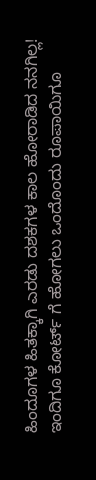ಹಿಂದೂಗಳ ಹಿತಕ್ಕಾಗಿ ಎರಡು ದಶಕಗಳ ಕಾಲ ಹೋರಾಡಿದ ನನಗಿಲ್ಲ! ಇಂದಿಗೂ ಕೋರ್ಟ್ ಗೆ ಹೋಗಲು ಒಂದೊಂದು ರೂಪಾಯಿಗೂ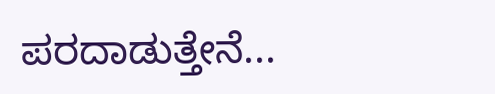ಪರದಾಡುತ್ತೇನೆ...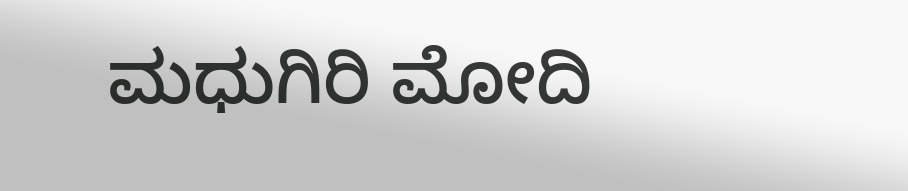ಮಧುಗಿರಿ ಮೋದಿ